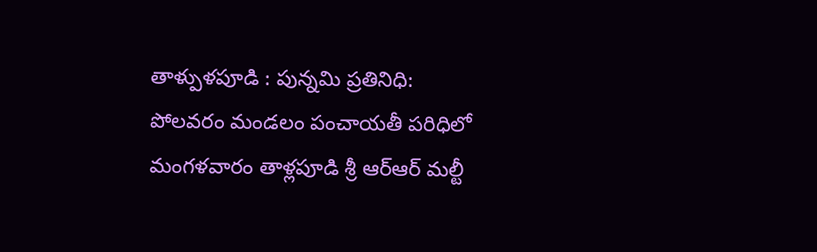తాళ్పుళపూడి : పున్నమి ప్రతినిధి:
పోలవరం మండలం పంచాయతీ పరిధిలో మంగళవారం తాళ్లపూడి శ్రీ ఆర్ఆర్ మల్టీ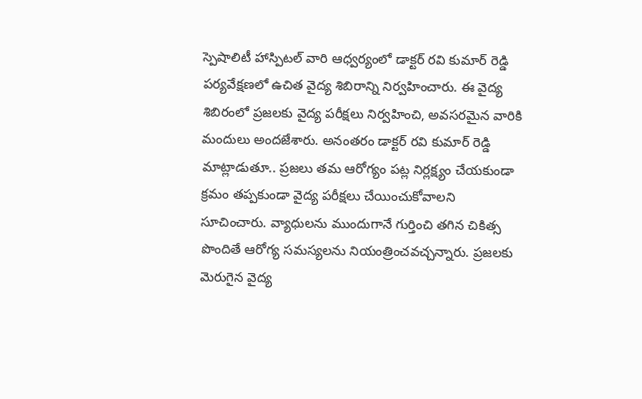స్పెషాలిటీ హాస్పిటల్ వారి ఆధ్వర్యంలో డాక్టర్ రవి కుమార్ రెడ్డి పర్యవేక్షణలో ఉచిత వైద్య శిబిరాన్ని నిర్వహించారు. ఈ వైద్య శిబిరంలో ప్రజలకు వైద్య పరీక్షలు నిర్వహించి, అవసరమైన వారికి మందులు అందజేశారు. అనంతరం డాక్టర్ రవి కుమార్ రెడ్డి మాట్లాడుతూ.. ప్రజలు తమ ఆరోగ్యం పట్ల నిర్లక్ష్యం చేయకుండా క్రమం తప్పకుండా వైద్య పరీక్షలు చేయించుకోవాలని సూచించారు. వ్యాధులను ముందుగానే గుర్తించి తగిన చికిత్స పొందితే ఆరోగ్య సమస్యలను నియంత్రించవచ్చన్నారు. ప్రజలకు మెరుగైన వైద్య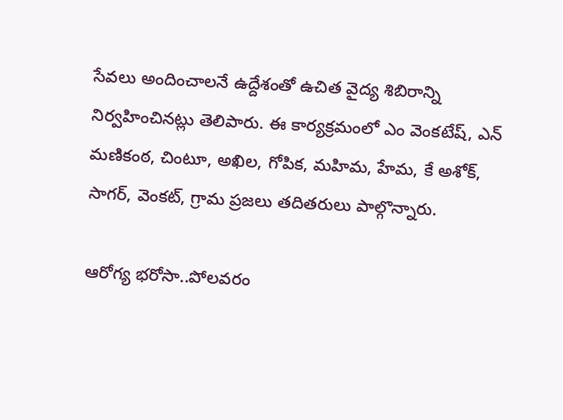సేవలు అందించాలనే ఉద్దేశంతో ఉచిత వైద్య శిబిరాన్ని నిర్వహించినట్లు తెలిపారు. ఈ కార్యక్రమంలో ఎం వెంకటేష్, ఎన్ మణికంఠ, చింటూ, అఖిల, గోపిక, మహిమ, హేమ, కే అశోక్, సాగర్, వెంకట్, గ్రామ ప్రజలు తదితరులు పాల్గొన్నారు.

ఆరోగ్య భరోసా..పోలవరం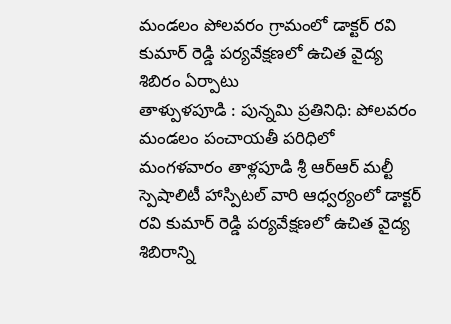మండలం పోలవరం గ్రామంలో డాక్టర్ రవి కుమార్ రెడ్డి పర్యవేక్షణలో ఉచిత వైద్య శిబిరం ఏర్పాటు
తాళ్పుళపూడి : పున్నమి ప్రతినిధి: పోలవరం మండలం పంచాయతీ పరిధిలో మంగళవారం తాళ్లపూడి శ్రీ ఆర్ఆర్ మల్టీ స్పెషాలిటీ హాస్పిటల్ వారి ఆధ్వర్యంలో డాక్టర్ రవి కుమార్ రెడ్డి పర్యవేక్షణలో ఉచిత వైద్య శిబిరాన్ని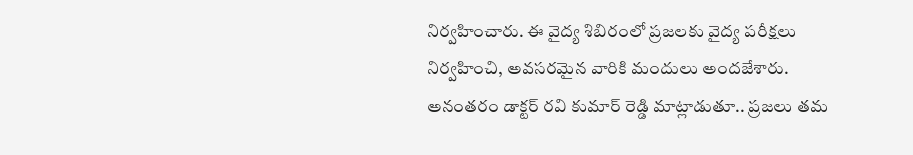నిర్వహించారు. ఈ వైద్య శిబిరంలో ప్రజలకు వైద్య పరీక్షలు నిర్వహించి, అవసరమైన వారికి మందులు అందజేశారు. అనంతరం డాక్టర్ రవి కుమార్ రెడ్డి మాట్లాడుతూ.. ప్రజలు తమ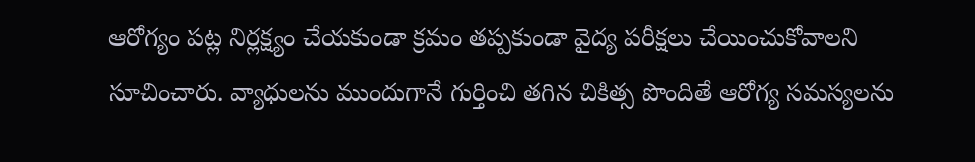ఆరోగ్యం పట్ల నిర్లక్ష్యం చేయకుండా క్రమం తప్పకుండా వైద్య పరీక్షలు చేయించుకోవాలని సూచించారు. వ్యాధులను ముందుగానే గుర్తించి తగిన చికిత్స పొందితే ఆరోగ్య సమస్యలను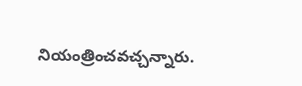నియంత్రించవచ్చన్నారు.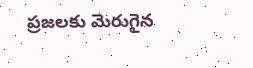ప్రజలకు మెరుగైన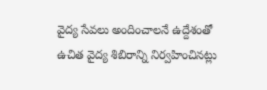వైద్య సేవలు అందించాలనే ఉద్దేశంతో ఉచిత వైద్య శిబిరాన్ని నిర్వహించినట్లు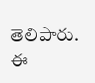తెలిపారు. ఈ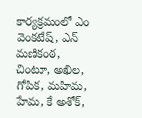కార్యక్రమంలో ఎం వెంకటేష్, ఎన్ మణికంఠ, చింటూ, అఖిల, గోపిక, మహిమ, హేమ, కే అశోక్,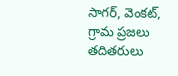సాగర్, వెంకట్, గ్రామ ప్రజలు తదితరులు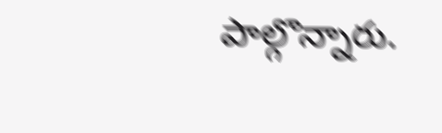పాల్గొన్నారు.